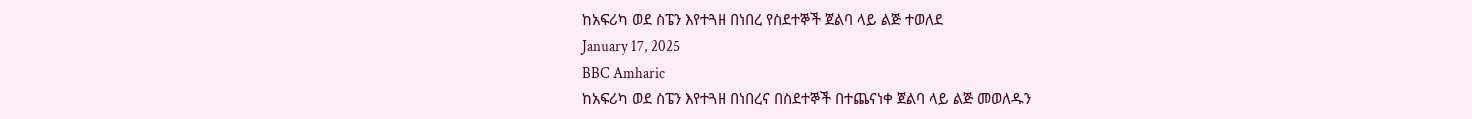ከአፍሪካ ወደ ስፔን እየተጓዘ በነበረ የስደተኞች ጀልባ ላይ ልጅ ተወለደ
January 17, 2025
BBC Amharic
ከአፍሪካ ወደ ስፔን እየተጓዘ በነበረና በስደተኞች በተጨናነቀ ጀልባ ላይ ልጅ መወለዱን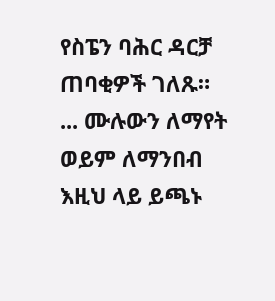የስፔን ባሕር ዳርቻ ጠባቂዎች ገለጹ።
... ሙሉውን ለማየት ወይም ለማንበብ እዚህ ላይ ይጫኑ